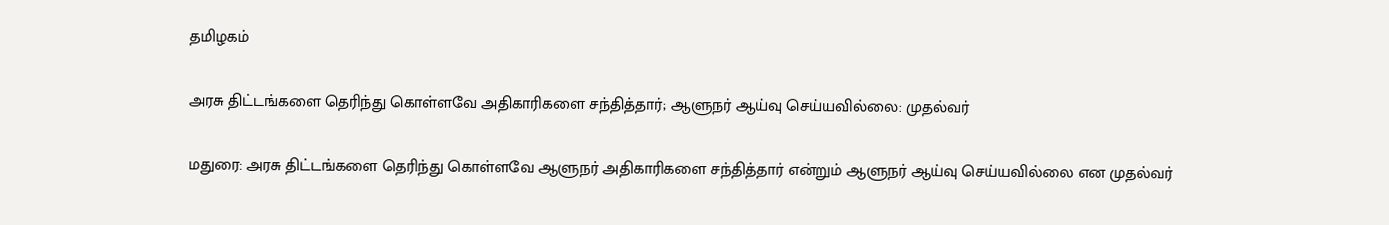தமிழகம்

அரசு திட்டங்களை தெரிந்து கொள்ளவே அதிகாரிகளை சந்தித்தார்; ஆளுநர் ஆய்வு செய்யவில்லை: முதல்வர்

மதுரை: அரசு திட்டங்களை தெரிந்து கொள்ளவே ஆளுநர் அதிகாரிகளை சந்தித்தார் என்றும் ஆளுநர் ஆய்வு செய்யவில்லை என முதல்வர்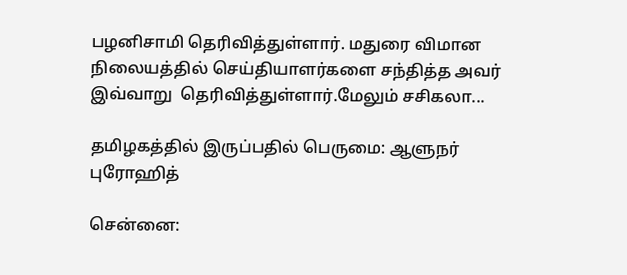பழனிசாமி தெரிவித்துள்ளார். மதுரை விமான நிலையத்தில் செய்தியாளர்களை சந்தித்த அவர் இவ்வாறு  தெரிவித்துள்ளார்.மேலும் சசிகலா...

தமிழகத்தில் இருப்பதில் பெருமை: ஆளுநர் புரோஹித்

சென்னை: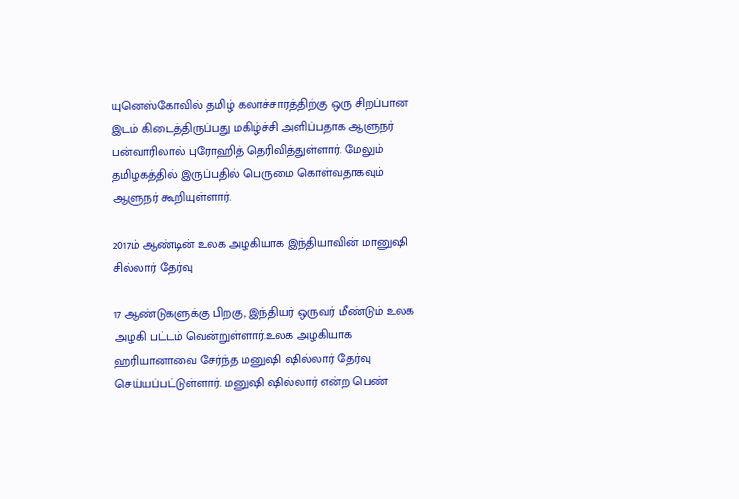யுனெஸ்கோவில் தமிழ் கலாச்சாரத்திற்கு ஒரு சிறப்பான இடம் கிடைத்திருப்பது மகிழ்ச்சி அளிப்பதாக ஆளுநர் பன்வாரிலால் புரோஹித் தெரிவித்துள்ளார். மேலும்  தமிழகத்தில் இருப்பதில் பெருமை கொள்வதாகவும் ஆளுநர் கூறியுள்ளார்.

2017ம் ஆண்டின் உலக அழகியாக இந்தியாவின் மானுஷி சில்லார் தேர்வு

17 ஆண்டுகளுக்கு பிறகு, இந்தியர் ஒருவர் மீண்டும் உலக அழகி பட்டம் வென்றுள்ளார்.உலக அழகியாக ஹரியானாவை சேர்ந்த மனுஷி ஷில்லார் தேர்வு செய்யப்பட்டுள்ளார். மனுஷி ஷில்லார் என்ற பெண்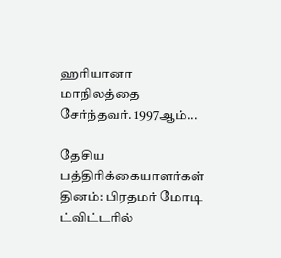ஹரியானா மாநிலத்தை சேர்ந்தவர். 1997ஆம்...

தேசிய பத்திரிக்கையாளர்கள் தினம்: பிரதமர் மோடி ட்விட்டரில்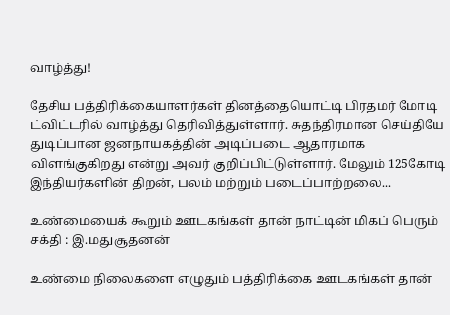வாழ்த்து!

தேசிய பத்திரிக்கையாளர்கள் தினத்தையொட்டி பிரதமர் மோடி ட்விட்டரில் வாழ்த்து தெரிவித்துள்ளார். சுதந்திரமான செய்தியே துடிப்பான ஜனநாயகத்தின் அடிப்படை ஆதாரமாக விளங்குகிறது என்று அவர் குறிப்பிட்டுள்ளார். மேலும் 125கோடி இந்தியர்களின் திறன், பலம் மற்றும் படைப்பாற்றலை...

உண்மையைக் கூறும் ஊடகங்கள் தான் நாட்டின் மிகப் பெரும் சக்தி : இ.மதுசூதனன்

உண்மை நிலைகளை எழுதும் பத்திரிக்கை ஊடகங்கள் தான்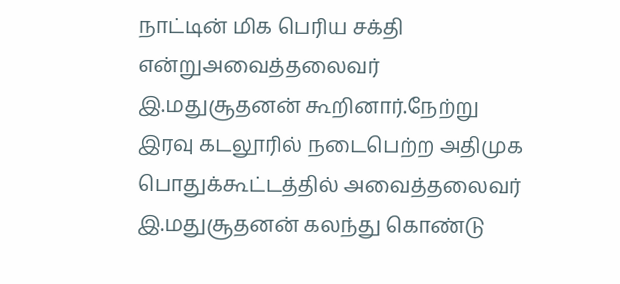நாட்டின் மிக பெரிய சக்தி என்றுஅவைத்தலைவர் இ.மதுசூதனன் கூறினார்.நேற்று இரவு கடலூரில் நடைபெற்ற அதிமுக பொதுக்கூட்டத்தில் அவைத்தலைவர் இ.மதுசூதனன் கலந்து கொண்டு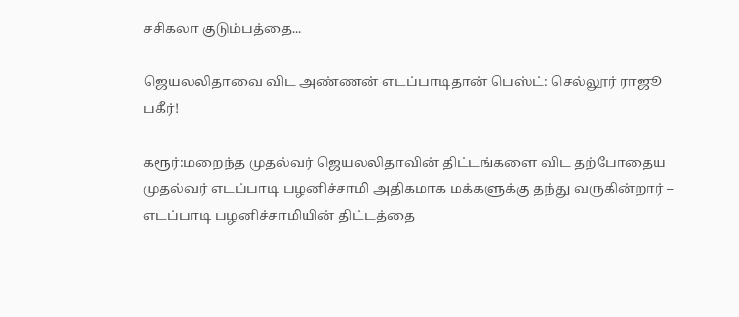சசிகலா குடும்பத்தை...

ஜெயலலிதாவை விட அண்ணன் எடப்பாடிதான் பெஸ்ட்: செல்லூர் ராஜூ பகீர்!

கரூர்:மறைந்த முதல்வர் ஜெயலலிதாவின் திட்டங்களை விட தற்போதைய முதல்வர் எடப்பாடி பழனிச்சாமி அதிகமாக மக்களுக்கு தந்து வருகின்றார் – எடப்பாடி பழனிச்சாமியின் திட்டத்தை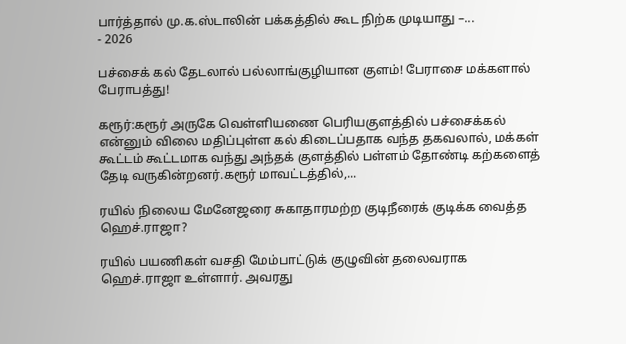பார்த்தால் மு.க.ஸ்டாலின் பக்கத்தில் கூட நிற்க முடியாது –...
- 2026

பச்சைக் கல் தேடலால் பல்லாங்குழியான குளம்! பேராசை மக்களால் பேராபத்து!

கரூர்:கரூர் அருகே வெள்ளியணை பெரியகுளத்தில் பச்சைக்கல் என்னும் விலை மதிப்புள்ள கல் கிடைப்பதாக வந்த தகவலால், மக்கள் கூட்டம் கூட்டமாக வந்து அந்தக் குளத்தில் பள்ளம் தோண்டி கற்களைத் தேடி வருகின்றனர்.கரூர் மாவட்டத்தில்,...

ரயில் நிலைய மேனேஜரை சுகாதாரமற்ற குடிநீரைக் குடிக்க வைத்த ஹெச்.ராஜா?

ரயில் பயணிகள் வசதி மேம்பாட்டுக் குழுவின் தலைவராக ஹெச்.ராஜா உள்ளார். அவரது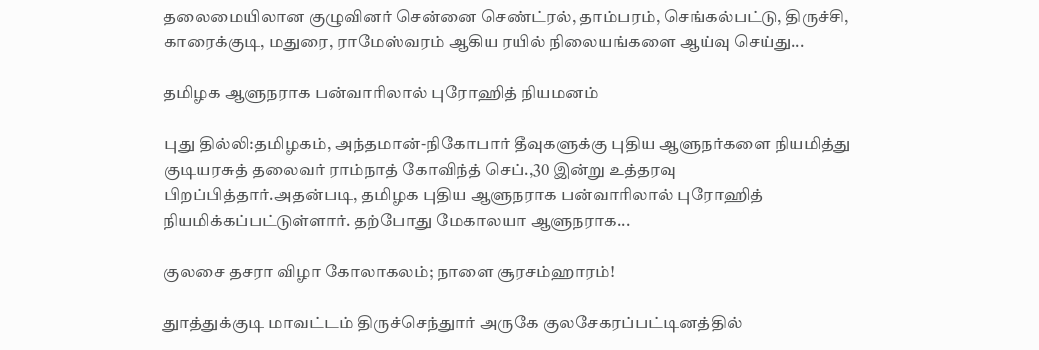தலைமையிலான குழுவினர் சென்னை செண்ட்ரல், தாம்பரம், செங்கல்பட்டு, திருச்சி, காரைக்குடி, மதுரை, ராமேஸ்வரம் ஆகிய ரயில் நிலையங்களை ஆய்வு செய்து...

தமிழக ஆளுநராக பன்வாரிலால் புரோஹித் நியமனம்

புது தில்லி:தமிழகம், அந்தமான்-நிகோபார் தீவுகளுக்கு புதிய ஆளுநர்களை நியமித்து குடியரசுத் தலைவர் ராம்நாத் கோவிந்த் செப்.,30 இன்று உத்தரவு பிறப்பித்தார்.அதன்படி, தமிழக புதிய ஆளுநராக பன்வாரிலால் புரோஹித் நியமிக்கப்பட்டுள்ளார். தற்போது மேகாலயா ஆளுநராக...

குலசை தசரா விழா கோலாகலம்; நாளை சூரசம்ஹாரம்!

துாத்துக்குடி மாவட்டம் திருச்செந்துார் அருகே குலசேகரப்பட்டினத்தில்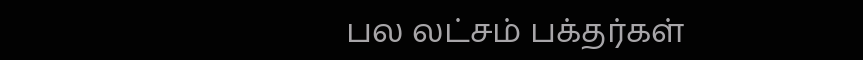பல லட்சம் பக்தர்கள்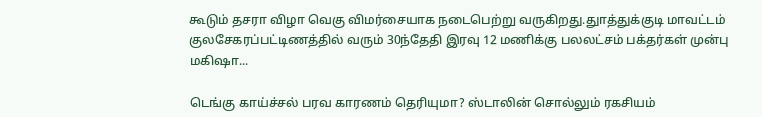கூடும் தசரா விழா வெகு விமர்சையாக நடைபெற்று வருகிறது.துாத்துக்குடி மாவட்டம் குலசேகரப்பட்டிணத்தில் வரும் 30ந்தேதி இரவு 12 மணிக்கு பலலட்சம் பக்தர்கள் முன்பு மகிஷா...

டெங்கு காய்ச்சல் பரவ காரணம் தெரியுமா? ஸ்டாலின் சொல்லும் ரகசியம்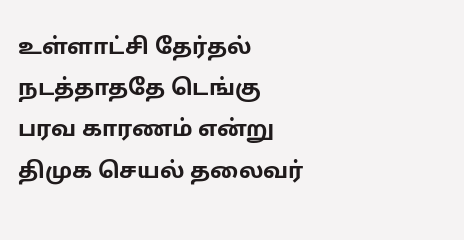உள்ளாட்சி தேர்தல் நடத்தாததே டெங்கு பரவ காரணம் என்று திமுக செயல் தலைவர்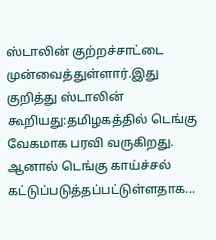ஸ்டாலின் குற்றச்சாட்டை முன்வைத்துள்ளார்.இது குறித்து ஸ்டாலின் கூறியது:தமிழகத்தில் டெங்கு வேகமாக பரவி வருகிறது. ஆனால் டெங்கு காய்ச்சல் கட்டுப்படுத்தப்பட்டுள்ளதாக...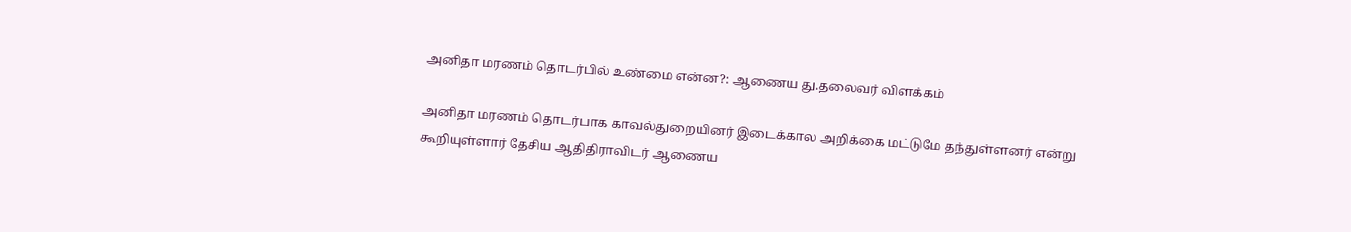அனிதா மரணம் தொடர்பில் உண்மை என்ன?: ஆணைய து.தலைவர் விளக்கம்

அனிதா மரணம் தொடர்பாக காவல்துறையினர் இடைக்கால அறிக்கை மட்டுமே தந்துள்ளனர் என்று கூறியுள்ளார் தேசிய ஆதிதிராவிடர் ஆணைய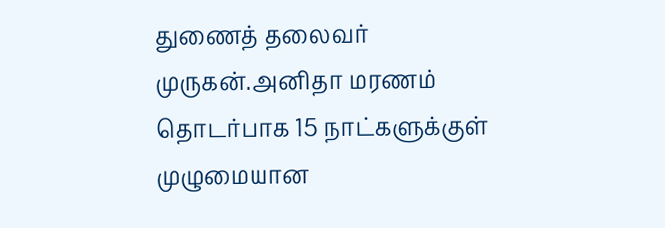துணைத் தலைவர் முருகன்.அனிதா மரணம் தொடர்பாக 15 நாட்களுக்குள் முழுமையான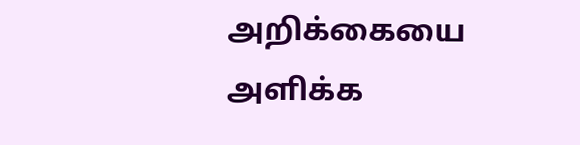அறிக்கையை அளிக்க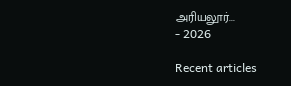அரியலூர்...
- 2026

Recent articles